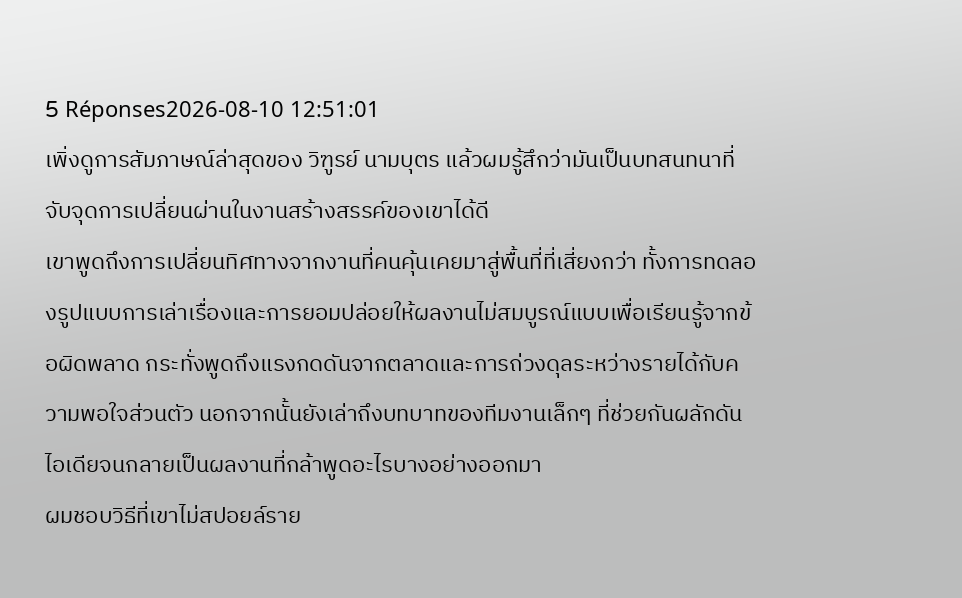5 Réponses2026-08-10 12:51:01
เพิ่งดูการสัมภาษณ์ล่าสุดของ วิฑูรย์ นามบุตร แล้วผมรู้สึกว่ามันเป็นบทสนทนาที่จับจุดการเปลี่ยนผ่านในงานสร้างสรรค์ของเขาได้ดี
เขาพูดถึงการเปลี่ยนทิศทางจากงานที่คนคุ้นเคยมาสู่พื้นที่ที่เสี่ยงกว่า ทั้งการทดลองรูปแบบการเล่าเรื่องและการยอมปล่อยให้ผลงานไม่สมบูรณ์แบบเพื่อเรียนรู้จากข้อผิดพลาด กระทั่งพูดถึงแรงกดดันจากตลาดและการถ่วงดุลระหว่างรายได้กับความพอใจส่วนตัว นอกจากนั้นยังเล่าถึงบทบาทของทีมงานเล็กๆ ที่ช่วยกันผลักดันไอเดียจนกลายเป็นผลงานที่กล้าพูดอะไรบางอย่างออกมา
ผมชอบวิธีที่เขาไม่สปอยล์ราย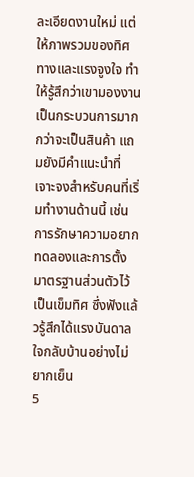ละเอียดงานใหม่ แต่ให้ภาพรวมของทิศทางและแรงจูงใจ ทำให้รู้สึกว่าเขามองงานเป็นกระบวนการมากกว่าจะเป็นสินค้า แถมยังมีคำแนะนำที่เจาะจงสำหรับคนที่เริ่มทำงานด้านนี้ เช่น การรักษาความอยากทดลองและการตั้งมาตรฐานส่วนตัวไว้เป็นเข็มทิศ ซึ่งฟังแล้วรู้สึกได้แรงบันดาลใจกลับบ้านอย่างไม่ยากเย็น
5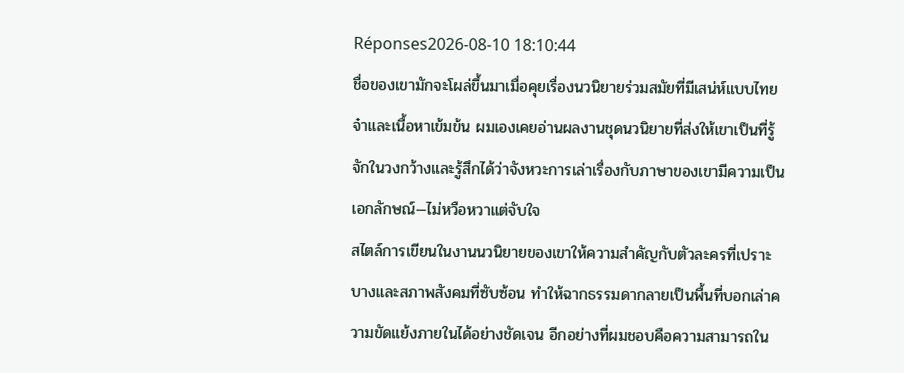Réponses2026-08-10 18:10:44
ชื่อของเขามักจะโผล่ขึ้นมาเมื่อคุยเรื่องนวนิยายร่วมสมัยที่มีเสน่ห์แบบไทยจ๋าและเนื้อหาเข้มข้น ผมเองเคยอ่านผลงานชุดนวนิยายที่ส่งให้เขาเป็นที่รู้จักในวงกว้างและรู้สึกได้ว่าจังหวะการเล่าเรื่องกับภาษาของเขามีความเป็นเอกลักษณ์—ไม่หวือหวาแต่จับใจ
สไตล์การเขียนในงานนวนิยายของเขาให้ความสำคัญกับตัวละครที่เปราะบางและสภาพสังคมที่ซับซ้อน ทำให้ฉากธรรมดากลายเป็นพื้นที่บอกเล่าความขัดแย้งภายในได้อย่างชัดเจน อีกอย่างที่ผมชอบคือความสามารถใน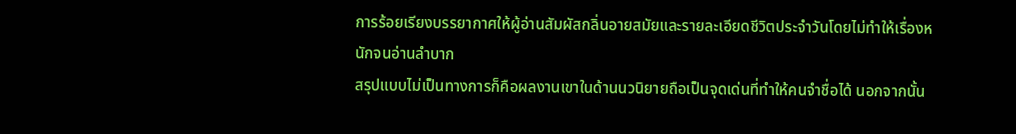การร้อยเรียงบรรยากาศให้ผู้อ่านสัมผัสกลิ่นอายสมัยและรายละเอียดชีวิตประจำวันโดยไม่ทำให้เรื่องหนักจนอ่านลำบาก
สรุปแบบไม่เป็นทางการก็คือผลงานเขาในด้านนวนิยายถือเป็นจุดเด่นที่ทำให้คนจำชื่อได้ นอกจากนั้น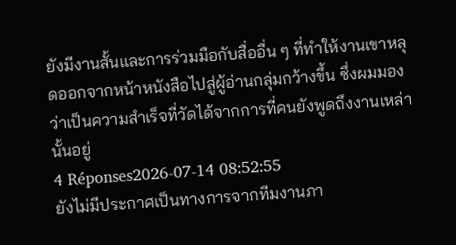ยังมีงานสั้นและการร่วมมือกับสื่ออื่น ๆ ที่ทำให้งานเขาหลุดออกจากหน้าหนังสือไปสู่ผู้อ่านกลุ่มกว้างขึ้น ซึ่งผมมองว่าเป็นความสำเร็จที่วัดได้จากการที่คนยังพูดถึงงานเหล่านั้นอยู่
4 Réponses2026-07-14 08:52:55
ยังไม่มีประกาศเป็นทางการจากทีมงานภา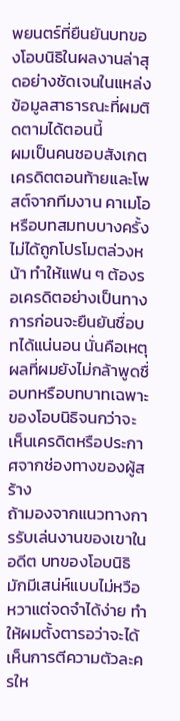พยนตร์ที่ยืนยันบทของโอบนิธิในผลงานล่าสุดอย่างชัดเจนในแหล่งข้อมูลสาธารณะที่ผมติดตามได้ตอนนี้
ผมเป็นคนชอบสังเกตเครดิตตอนท้ายและโพสต์จากทีมงาน คาเมโอหรือบทสมทบบางครั้งไม่ได้ถูกโปรโมตล่วงหน้า ทำให้แฟน ๆ ต้องรอเครดิตอย่างเป็นทางการก่อนจะยืนยันชื่อบทได้แน่นอน นั่นคือเหตุผลที่ผมยังไม่กล้าพูดชื่อบทหรือบทบาทเฉพาะของโอบนิธิจนกว่าจะเห็นเครดิตหรือประกาศจากช่องทางของผู้สร้าง
ถ้ามองจากแนวทางการรับเล่นงานของเขาในอดีต บทของโอบนิธิมักมีเสน่ห์แบบไม่หวือหวาแต่จดจำได้ง่าย ทำให้ผมตั้งตารอว่าจะได้เห็นการตีความตัวละครให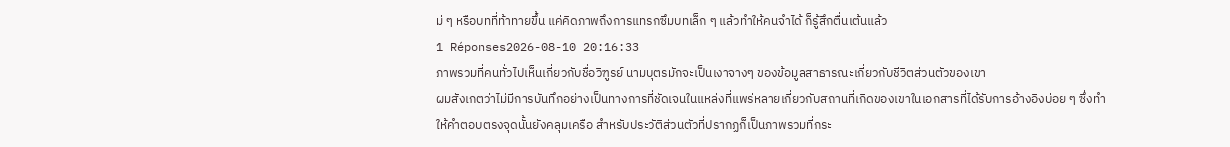ม่ ๆ หรือบทที่ท้าทายขึ้น แค่คิดภาพถึงการแทรกซึมบทเล็ก ๆ แล้วทำให้คนจำได้ ก็รู้สึกตื่นเต้นแล้ว
1 Réponses2026-08-10 20:16:33
ภาพรวมที่คนทั่วไปเห็นเกี่ยวกับชื่อวิฑูรย์ นามบุตรมักจะเป็นเงาจางๆ ของข้อมูลสาธารณะเกี่ยวกับชีวิตส่วนตัวของเขา
ผมสังเกตว่าไม่มีการบันทึกอย่างเป็นทางการที่ชัดเจนในแหล่งที่แพร่หลายเกี่ยวกับสถานที่เกิดของเขาในเอกสารที่ได้รับการอ้างอิงบ่อย ๆ ซึ่งทำให้คำตอบตรงจุดนั้นยังคลุมเครือ สำหรับประวัติส่วนตัวที่ปรากฏก็เป็นภาพรวมที่กระ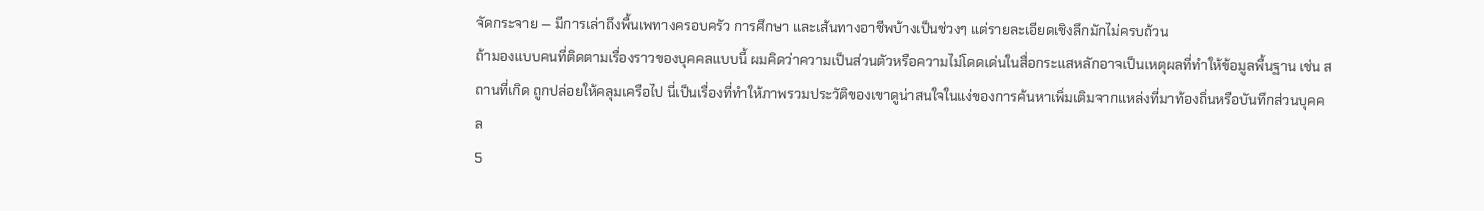จัดกระจาย — มีการเล่าถึงพื้นเพทางครอบครัว การศึกษา และเส้นทางอาชีพบ้างเป็นช่วงๆ แต่รายละเอียดเชิงลึกมักไม่ครบถ้วน
ถ้ามองแบบคนที่ติดตามเรื่องราวของบุคคลแบบนี้ ผมคิดว่าความเป็นส่วนตัวหรือความไม่โดดเด่นในสื่อกระแสหลักอาจเป็นเหตุผลที่ทำให้ข้อมูลพื้นฐาน เช่น สถานที่เกิด ถูกปล่อยให้คลุมเครือไป นี่เป็นเรื่องที่ทำให้ภาพรวมประวัติของเขาดูน่าสนใจในแง่ของการค้นหาเพิ่มเติมจากแหล่งที่มาท้องถิ่นหรือบันทึกส่วนบุคคล
5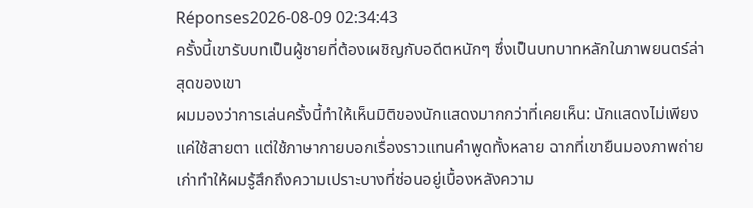Réponses2026-08-09 02:34:43
ครั้งนี้เขารับบทเป็นผู้ชายที่ต้องเผชิญกับอดีตหนักๆ ซึ่งเป็นบทบาทหลักในภาพยนตร์ล่าสุดของเขา
ผมมองว่าการเล่นครั้งนี้ทำให้เห็นมิติของนักแสดงมากกว่าที่เคยเห็น: นักแสดงไม่เพียงแค่ใช้สายตา แต่ใช้ภาษากายบอกเรื่องราวแทนคำพูดทั้งหลาย ฉากที่เขายืนมองภาพถ่ายเก่าทำให้ผมรู้สึกถึงความเปราะบางที่ซ่อนอยู่เบื้องหลังความ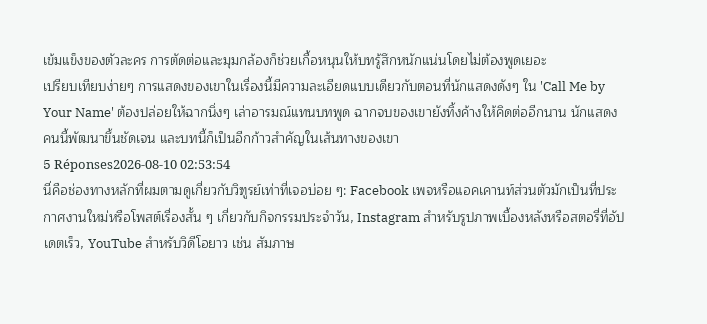เข้มแข็งของตัวละคร การตัดต่อและมุมกล้องก็ช่วยเกื้อหนุนให้บทรู้สึกหนักแน่นโดยไม่ต้องพูดเยอะ
เปรียบเทียบง่ายๆ การแสดงของเขาในเรื่องนี้มีความละเอียดแบบเดียวกับตอนที่นักแสดงดังๆ ใน 'Call Me by Your Name' ต้องปล่อยให้ฉากนิ่งๆ เล่าอารมณ์แทนบทพูด ฉากจบของเขายังทิ้งค้างให้คิดต่ออีกนาน นักแสดงคนนี้พัฒนาขึ้นชัดเจน และบทนี้ก็เป็นอีกก้าวสำคัญในเส้นทางของเขา
5 Réponses2026-08-10 02:53:54
นี่คือช่องทางหลักที่ผมตามดูเกี่ยวกับวิฑูรย์เท่าที่เจอบ่อย ๆ: Facebook เพจหรือแอคเคานท์ส่วนตัวมักเป็นที่ประกาศงานใหม่หรือโพสต์เรื่องสั้น ๆ เกี่ยวกับกิจกรรมประจำวัน, Instagram สำหรับรูปภาพเบื้องหลังหรือสตอรี่ที่อัปเดตเร็ว, YouTube สำหรับวิดีโอยาว เช่น สัมภาษ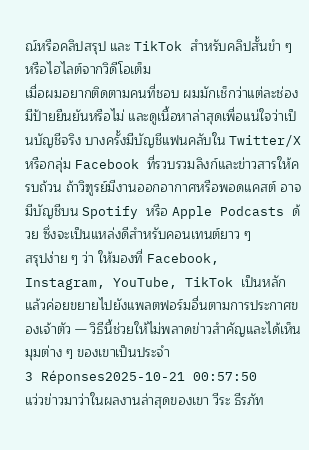ณ์หรือคลิปสรุป และ TikTok สำหรับคลิปสั้นขำ ๆ หรือไฮไลต์จากวิดีโอเต็ม
เมื่อผมอยากติดตามคนที่ชอบ ผมมักเช็กว่าแต่ละช่องมีป้ายยืนยันหรือไม่ และดูเนื้อหาล่าสุดเพื่อแน่ใจว่าเป็นบัญชีจริง บางครั้งมีบัญชีแฟนคลับใน Twitter/X หรือกลุ่ม Facebook ที่รวบรวมลิงก์และข่าวสารให้ครบถ้วน ถ้าวิฑูรย์มีงานออกอากาศหรือพอดแคสต์ อาจมีบัญชีบน Spotify หรือ Apple Podcasts ด้วย ซึ่งจะเป็นแหล่งดีสำหรับคอนเทนต์ยาว ๆ
สรุปง่าย ๆ ว่า ให้มองที่ Facebook, Instagram, YouTube, TikTok เป็นหลัก แล้วค่อยขยายไปยังแพลตฟอร์มอื่นตามการประกาศของเจ้าตัว — วิธีนี้ช่วยให้ไม่พลาดข่าวสำคัญและได้เห็นมุมต่าง ๆ ของเขาเป็นประจำ
3 Réponses2025-10-21 00:57:50
แว่วข่าวมาว่าในผลงานล่าสุดของเขา วีระ ธีรภัท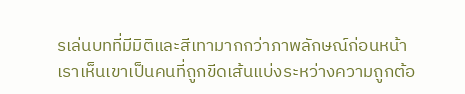รเล่นบทที่มีมิติและสีเทามากกว่าภาพลักษณ์ก่อนหน้า
เราเห็นเขาเป็นคนที่ถูกขีดเส้นแบ่งระหว่างความถูกต้อ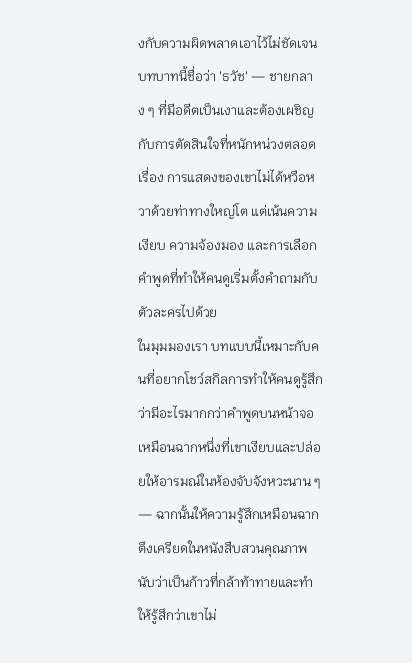งกับความผิดพลาดเอาไว้ไม่ชัดเจน บทบาทนี้ชื่อว่า 'ธวัช' — ชายกลาง ๆ ที่มีอดีตเป็นเงาและต้องเผชิญกับการตัดสินใจที่หนักหน่วงตลอดเรื่อง การแสดงของเขาไม่ได้หวือหวาด้วยท่าทางใหญ่โต แต่เน้นความเงียบ ความจ้องมอง และการเลือกคำพูดที่ทำให้คนดูเริ่มตั้งคำถามกับตัวละครไปด้วย
ในมุมมองเรา บทแบบนี้เหมาะกับคนที่อยากโชว์สกิลการทำให้คนดูรู้สึกว่ามีอะไรมากกว่าคำพูดบนหน้าจอ เหมือนฉากหนึ่งที่เขาเงียบและปล่อยให้อารมณ์ในห้องจับจังหวะนาน ๆ — ฉากนั้นให้ความรู้สึกเหมือนฉากตึงเครียดในหนังสืบสวนคุณภาพ นับว่าเป็นก้าวที่กล้าท้าทายและทำให้รู้สึกว่าเขาไม่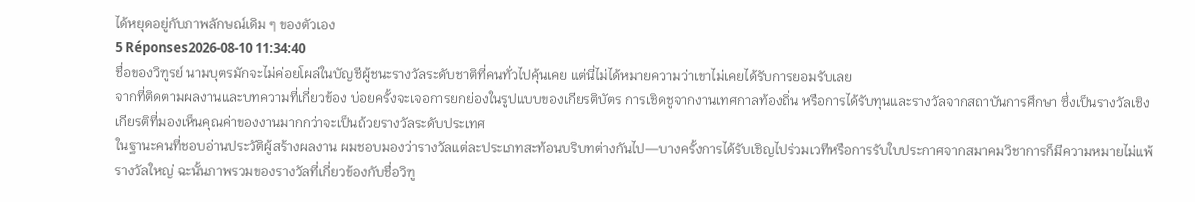ได้หยุดอยู่กับภาพลักษณ์เดิม ๆ ของตัวเอง
5 Réponses2026-08-10 11:34:40
ชื่อของวิฑูรย์ นามบุตรมักจะไม่ค่อยโผล่ในบัญชีผู้ชนะรางวัลระดับชาติที่คนทั่วไปคุ้นเคย แต่นี่ไม่ได้หมายความว่าเขาไม่เคยได้รับการยอมรับเลย
จากที่ติดตามผลงานและบทความที่เกี่ยวข้อง บ่อยครั้งจะเจอการยกย่องในรูปแบบของเกียรติบัตร การเชิดชูจากงานเทศกาลท้องถิ่น หรือการได้รับทุนและรางวัลจากสถาบันการศึกษา ซึ่งเป็นรางวัลเชิงเกียรติที่มองเห็นคุณค่าของงานมากกว่าจะเป็นถ้วยรางวัลระดับประเทศ
ในฐานะคนที่ชอบอ่านประวัติผู้สร้างผลงาน ผมชอบมองว่ารางวัลแต่ละประเภทสะท้อนบริบทต่างกันไป—บางครั้งการได้รับเชิญไปร่วมเวทีหรือการรับใบประกาศจากสมาคมวิชาการก็มีความหมายไม่แพ้รางวัลใหญ่ ฉะนั้นภาพรวมของรางวัลที่เกี่ยวข้องกับชื่อวิฑู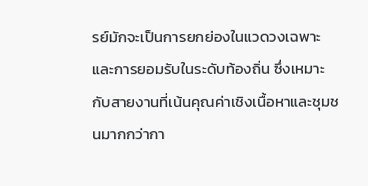รย์มักจะเป็นการยกย่องในแวดวงเฉพาะและการยอมรับในระดับท้องถิ่น ซึ่งเหมาะกับสายงานที่เน้นคุณค่าเชิงเนื้อหาและชุมชนมากกว่ากา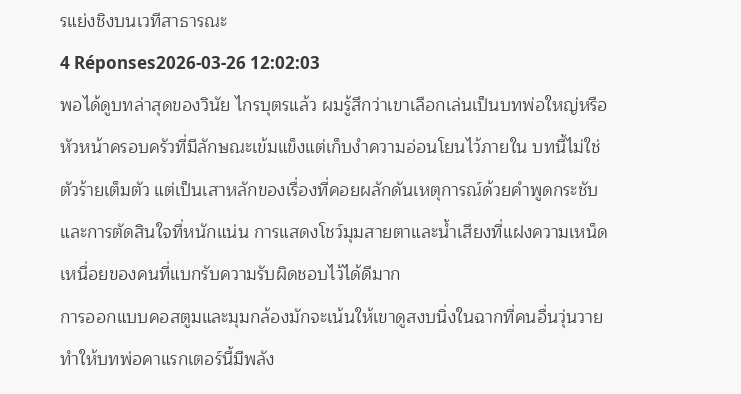รแย่งชิงบนเวทีสาธารณะ
4 Réponses2026-03-26 12:02:03
พอได้ดูบทล่าสุดของวินัย ไกรบุตรแล้ว ผมรู้สึกว่าเขาเลือกเล่นเป็นบทพ่อใหญ่หรือหัวหน้าครอบครัวที่มีลักษณะเข้มแข็งแต่เก็บงำความอ่อนโยนไว้ภายใน บทนี้ไม่ใช่ตัวร้ายเต็มตัว แต่เป็นเสาหลักของเรื่องที่คอยผลักดันเหตุการณ์ด้วยคำพูดกระชับและการตัดสินใจที่หนักแน่น การแสดงโชว์มุมสายตาและน้ำเสียงที่แฝงความเหน็ดเหนื่อยของคนที่แบกรับความรับผิดชอบไว้ได้ดีมาก
การออกแบบคอสตูมและมุมกล้องมักจะเน้นให้เขาดูสงบนิ่งในฉากที่คนอื่นวุ่นวาย ทำให้บทพ่อคาแรกเตอร์นี้มีพลัง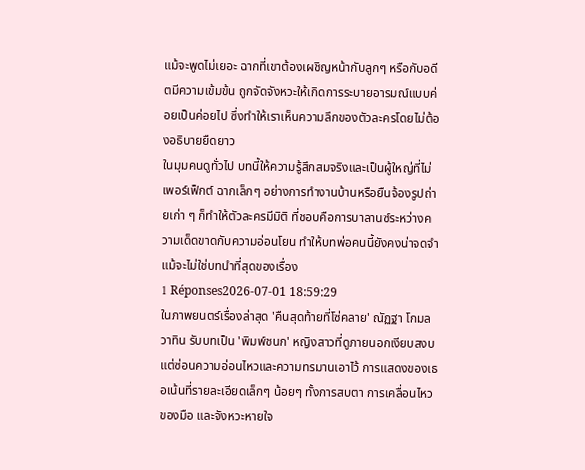แม้จะพูดไม่เยอะ ฉากที่เขาต้องเผชิญหน้ากับลูกๆ หรือกับอดีตมีความเข้มข้น ถูกจัดจังหวะให้เกิดการระบายอารมณ์แบบค่อยเป็นค่อยไป ซึ่งทำให้เราเห็นความลึกของตัวละครโดยไม่ต้องอธิบายยืดยาว
ในมุมคนดูทั่วไป บทนี้ให้ความรู้สึกสมจริงและเป็นผู้ใหญ่ที่ไม่เพอร์เฟ็กต์ ฉากเล็กๆ อย่างการทำงานบ้านหรือยืนจ้องรูปถ่ายเก่า ๆ ก็ทำให้ตัวละครมีมิติ ที่ชอบคือการบาลานซ์ระหว่างความเด็ดขาดกับความอ่อนโยน ทำให้บทพ่อคนนี้ยังคงน่าจดจำแม้จะไม่ใช่บทนำที่สุดของเรื่อง
1 Réponses2026-07-01 18:59:29
ในภาพยนตร์เรื่องล่าสุด 'คืนสุดท้ายที่โซ่คลาย' ณัฏฐา โกมลวาทิน รับบทเป็น 'พิมพ์ชนก' หญิงสาวที่ดูภายนอกเงียบสงบแต่ซ่อนความอ่อนไหวและความทรมานเอาไว้ การแสดงของเธอเน้นที่รายละเอียดเล็กๆ น้อยๆ ทั้งการสบตา การเคลื่อนไหวของมือ และจังหวะหายใจ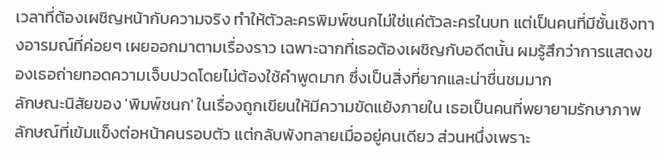เวลาที่ต้องเผชิญหน้ากับความจริง ทำให้ตัวละครพิมพ์ชนกไม่ใช่แค่ตัวละครในบท แต่เป็นคนที่มีชั้นเชิงทางอารมณ์ที่ค่อยๆ เผยออกมาตามเรื่องราว เฉพาะฉากที่เธอต้องเผชิญกับอดีตนั้น ผมรู้สึกว่าการแสดงของเธอถ่ายทอดความเจ็บปวดโดยไม่ต้องใช้คำพูดมาก ซึ่งเป็นสิ่งที่ยากและน่าชื่นชมมาก
ลักษณะนิสัยของ 'พิมพ์ชนก' ในเรื่องถูกเขียนให้มีความขัดแย้งภายใน เธอเป็นคนที่พยายามรักษาภาพลักษณ์ที่เข้มแข็งต่อหน้าคนรอบตัว แต่กลับพังทลายเมื่ออยู่คนเดียว ส่วนหนึ่งเพราะ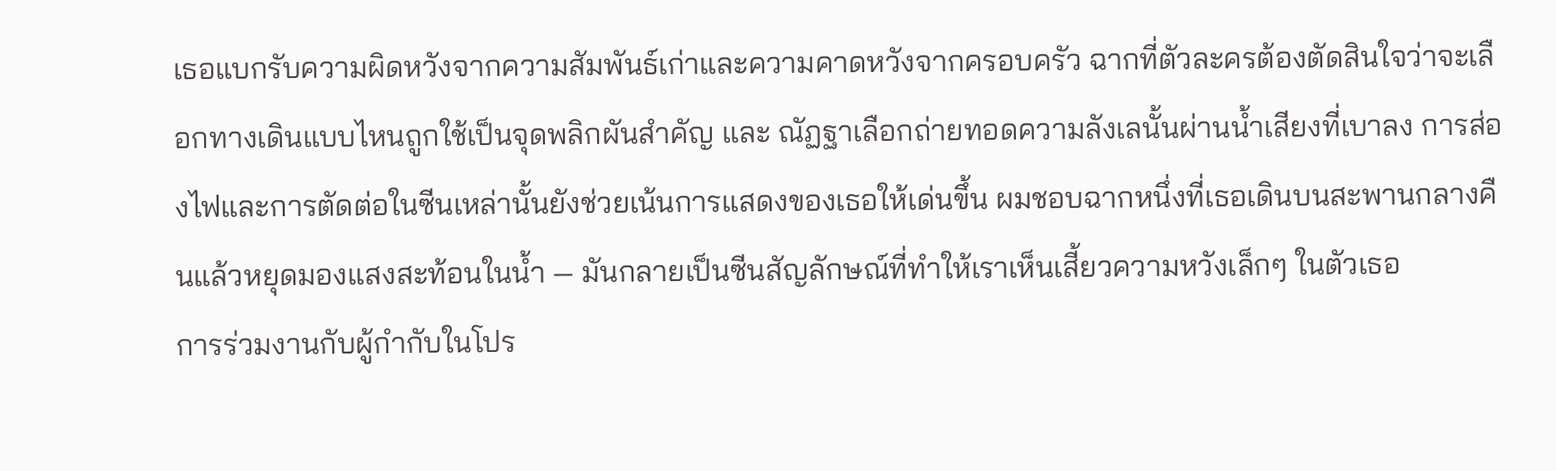เธอแบกรับความผิดหวังจากความสัมพันธ์เก่าและความคาดหวังจากครอบครัว ฉากที่ตัวละครต้องตัดสินใจว่าจะเลือกทางเดินแบบไหนถูกใช้เป็นจุดพลิกผันสำคัญ และ ณัฏฐาเลือกถ่ายทอดความลังเลนั้นผ่านน้ำเสียงที่เบาลง การส่องไฟและการตัดต่อในซีนเหล่านั้นยังช่วยเน้นการแสดงของเธอให้เด่นขึ้น ผมชอบฉากหนึ่งที่เธอเดินบนสะพานกลางคืนแล้วหยุดมองแสงสะท้อนในน้ำ — มันกลายเป็นซีนสัญลักษณ์ที่ทำให้เราเห็นเสี้ยวความหวังเล็กๆ ในตัวเธอ
การร่วมงานกับผู้กำกับในโปร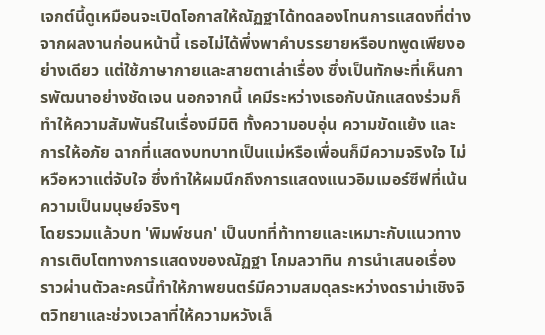เจกต์นี้ดูเหมือนจะเปิดโอกาสให้ณัฏฐาได้ทดลองโทนการแสดงที่ต่างจากผลงานก่อนหน้านี้ เธอไม่ได้พึ่งพาคำบรรยายหรือบทพูดเพียงอย่างเดียว แต่ใช้ภาษากายและสายตาเล่าเรื่อง ซึ่งเป็นทักษะที่เห็นการพัฒนาอย่างชัดเจน นอกจากนี้ เคมีระหว่างเธอกับนักแสดงร่วมก็ทำให้ความสัมพันธ์ในเรื่องมีมิติ ทั้งความอบอุ่น ความขัดแย้ง และการให้อภัย ฉากที่แสดงบทบาทเป็นแม่หรือเพื่อนก็มีความจริงใจ ไม่หวือหวาแต่จับใจ ซึ่งทำให้ผมนึกถึงการแสดงแนวอิมเมอร์ซีฟที่เน้นความเป็นมนุษย์จริงๆ
โดยรวมแล้วบท 'พิมพ์ชนก' เป็นบทที่ท้าทายและเหมาะกับแนวทางการเติบโตทางการแสดงของณัฏฐา โกมลวาทิน การนำเสนอเรื่องราวผ่านตัวละครนี้ทำให้ภาพยนตร์มีความสมดุลระหว่างดราม่าเชิงจิตวิทยาและช่วงเวลาที่ให้ความหวังเล็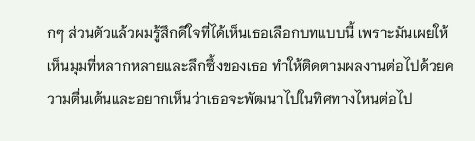กๆ ส่วนตัวแล้วผมรู้สึกดีใจที่ได้เห็นเธอเลือกบทแบบนี้ เพราะมันเผยให้เห็นมุมที่หลากหลายและลึกซึ้งของเธอ ทำให้ติดตามผลงานต่อไปด้วยความตื่นเต้นและอยากเห็นว่าเธอจะพัฒนาไปในทิศทางไหนต่อไป